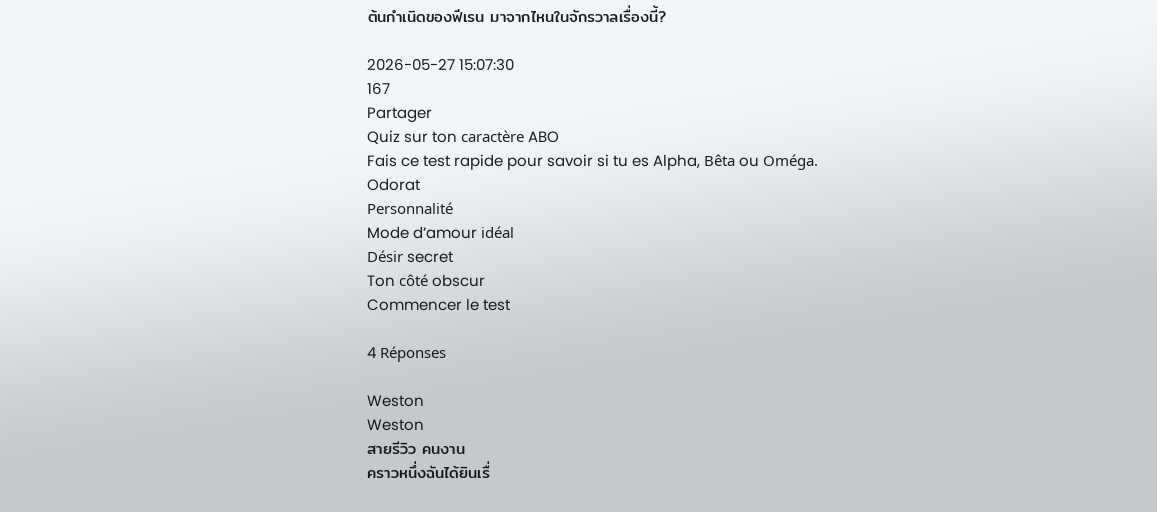ต้นกำเนิดของฟีเรน มาจากไหนในจักรวาลเรื่องนี้?

2026-05-27 15:07:30
167
Partager
Quiz sur ton caractère ABO
Fais ce test rapide pour savoir si tu es Alpha, Bêta ou Oméga.
Odorat
Personnalité
Mode d’amour idéal
Désir secret
Ton côté obscur
Commencer le test

4 Réponses

Weston
Weston
สายรีวิว คนงาน
คราวหนึ่งฉันได้ยินเรื่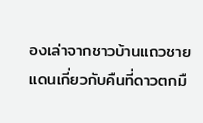องเล่าจากชาวบ้านแถวชายแดนเกี่ยวกับคืนที่ดาวตกมื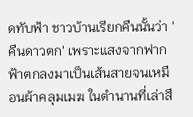ดทับฟ้า ชาวบ้านเรียกคืนนั้นว่า 'คืนดาวตก' เพราะแสงจากฟากฟ้าตกลงมาเป็นเส้นสายจนเหมือนผ้าคลุมเมฆ ในตำนานที่เล่าสื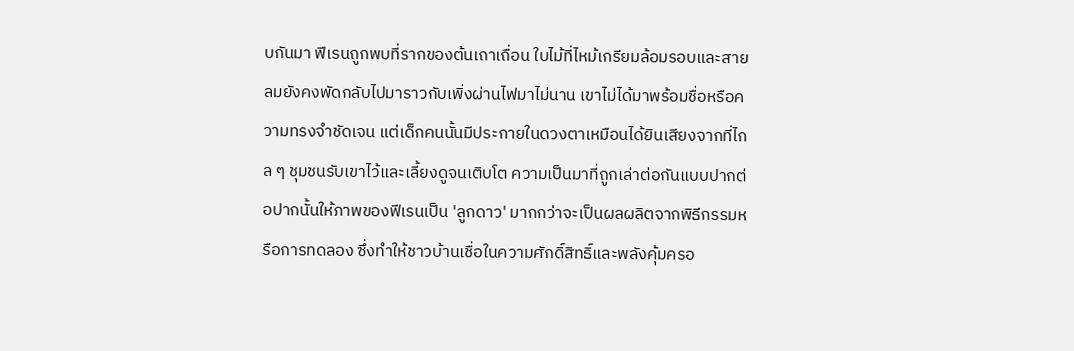บกันมา ฟีเรนถูกพบที่รากของต้นเถาเถื่อน ใบไม้ที่ไหม้เกรียมล้อมรอบและสายลมยังคงพัดกลับไปมาราวกับเพิ่งผ่านไฟมาไม่นาน เขาไม่ได้มาพร้อมชื่อหรือความทรงจำชัดเจน แต่เด็กคนนั้นมีประกายในดวงตาเหมือนได้ยินเสียงจากที่ไกล ๆ ชุมชนรับเขาไว้และเลี้ยงดูจนเติบโต ความเป็นมาที่ถูกเล่าต่อกันแบบปากต่อปากนั้นให้ภาพของฟีเรนเป็น 'ลูกดาว' มากกว่าจะเป็นผลผลิตจากพิธีกรรมหรือการทดลอง ซึ่งทำให้ชาวบ้านเชื่อในความศักดิ์สิทธิ์และพลังคุ้มครอ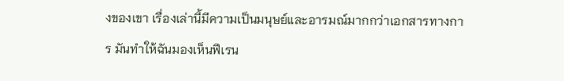งของเขา เรื่องเล่านี้มีความเป็นมนุษย์และอารมณ์มากกว่าเอกสารทางการ มันทำให้ฉันมองเห็นฟีเรน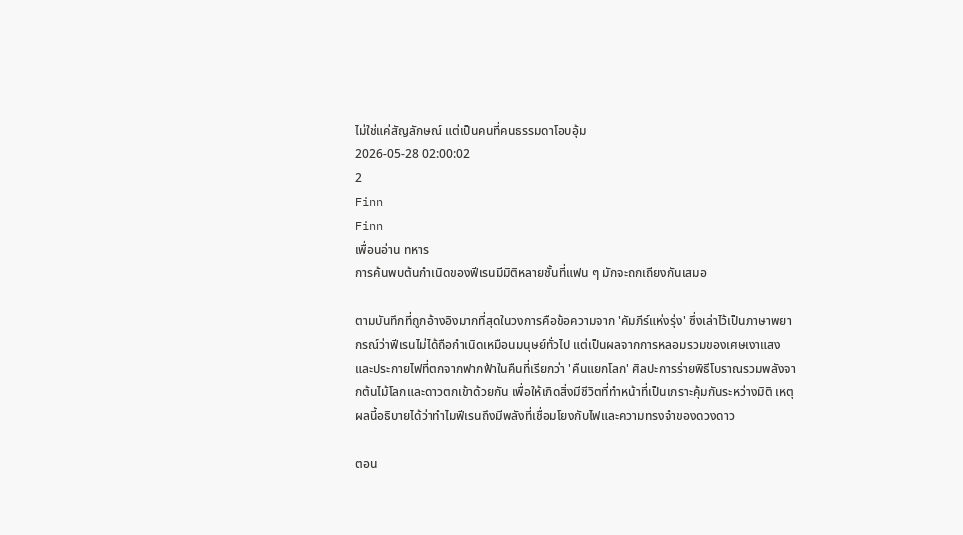ไม่ใช่แค่สัญลักษณ์ แต่เป็นคนที่คนธรรมดาโอบอุ้ม
2026-05-28 02:00:02
2
Finn
Finn
เพื่อนอ่าน ทหาร
การค้นพบต้นกำเนิดของฟีเรนมีมิติหลายชั้นที่แฟน ๆ มักจะถกเถียงกันเสมอ

ตามบันทึกที่ถูกอ้างอิงมากที่สุดในวงการคือข้อความจาก 'คัมภีร์แห่งรุ่ง' ซึ่งเล่าไว้เป็นภาษาพยากรณ์ว่าฟีเรนไม่ได้ถือกำเนิดเหมือนมนุษย์ทั่วไป แต่เป็นผลจากการหลอมรวมของเศษเงาแสงและประกายไฟที่ตกจากฟากฟ้าในคืนที่เรียกว่า 'คืนแยกโลก' ศิลปะการร่ายพิธีโบราณรวมพลังจากต้นไม้โลกและดาวตกเข้าด้วยกัน เพื่อให้เกิดสิ่งมีชีวิตที่ทำหน้าที่เป็นเกราะคุ้มกันระหว่างมิติ เหตุผลนี้อธิบายได้ว่าทำไมฟีเรนถึงมีพลังที่เชื่อมโยงกับไฟและความทรงจำของดวงดาว

ตอน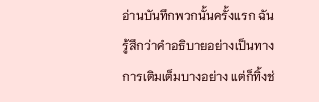อ่านบันทึกพวกนั้นครั้งแรก ฉันรู้สึกว่าคำอธิบายอย่างเป็นทางการเติมเต็มบางอย่าง แต่ก็ทิ้งช่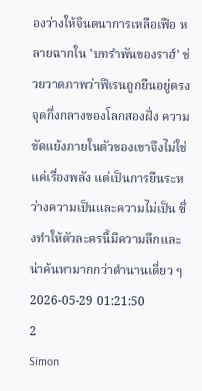องว่างให้จินตนาการเหลือเฟือ หลายฉากใน 'บทรำพันของราฮ์' ช่วยวาดภาพว่าฟีเรนถูกยืนอยู่ตรงจุดกึ่งกลางของโลกสองฝั่ง ความขัดแย้งภายในตัวของเขาจึงไม่ใช่แค่เรื่องพลัง แต่เป็นการยืนระหว่างความเป็นและความไม่เป็น ซึ่งทำให้ตัวละครนี้มีความลึกและน่าค้นหามากกว่าตำนานเดี่ยว ๆ
2026-05-29 01:21:50
2
Simon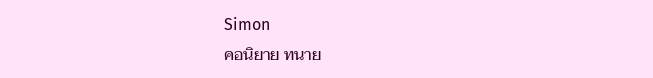Simon
คอนิยาย ทนาย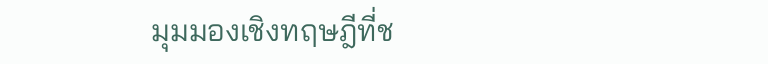มุมมองเชิงทฤษฎีที่ช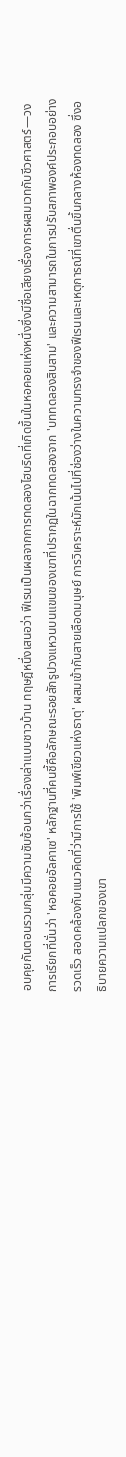อบคุยกันตอนรวมกลุ่มมีความซับซ้อนกว่าเรื่องเล่าแบบชาวบ้าน ทฤษฎีหนึ่งเสนอว่า ฟีเรนเป็นผลจากการทดลองไฮบริดที่เกิดขึ้นในหอคอยแห่งหนึ่งซึ่งมีชื่อเสียงเรื่องการผสมเวทกับชีวศาสตร์—วงการเรียกที่นั่นว่า 'หอคอยอัลคาเซ' หลักฐานที่คนชี้คือลักษณะรอยสักรูปวงแหวนบนแขนของเขาที่ปรากฏในฉากทดลองจาก 'บททดลองสิบสาม' และความสามารถในการปรับสภาพองค์ประกอบอย่างรวดเร็ว สอดคล้องกับแนวคิดที่ว่ามีการใช้ 'พิมพ์เขียวแห่งธาตุ' ผสมเข้ากับสายเลือดมนุษย์ การวิเคราะห์มักเน้นไปที่ช่องว่างในความทรงจำของฟีเรนและเหตุการณ์ที่เขาตื่นขึ้นกลางห้องทดลอง ซึ่งอธิบายความแปลกของเขา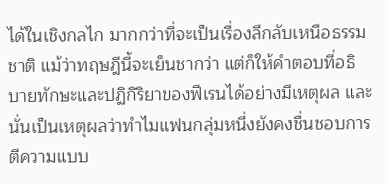ได้ในเชิงกลไก มากกว่าที่จะเป็นเรื่องลึกลับเหนือธรรมชาติ แม้ว่าทฤษฎีนี้จะเย็นชากว่า แต่ก็ให้คำตอบที่อธิบายทักษะและปฏิกิริยาของฟีเรนได้อย่างมีเหตุผล และนั่นเป็นเหตุผลว่าทำไมแฟนกลุ่มหนึ่งยังคงชื่นชอบการตีความแบบ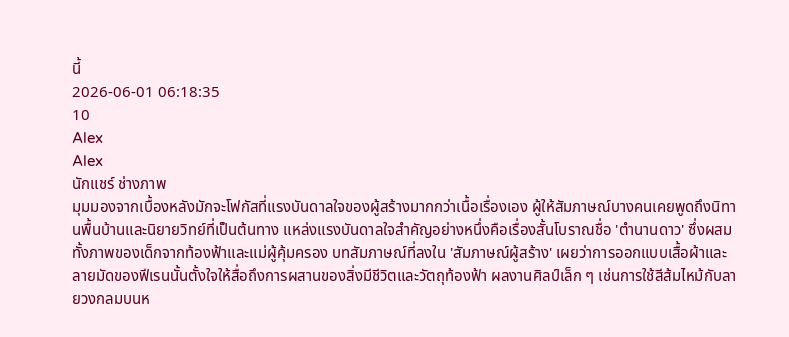นี้
2026-06-01 06:18:35
10
Alex
Alex
นักแชร์ ช่างภาพ
มุมมองจากเบื้องหลังมักจะโฟกัสที่แรงบันดาลใจของผู้สร้างมากกว่าเนื้อเรื่องเอง ผู้ให้สัมภาษณ์บางคนเคยพูดถึงนิทานพื้นบ้านและนิยายวิทย์ที่เป็นต้นทาง แหล่งแรงบันดาลใจสำคัญอย่างหนึ่งคือเรื่องสั้นโบราณชื่อ 'ตำนานดาว' ซึ่งผสมทั้งภาพของเด็กจากท้องฟ้าและแม่ผู้คุ้มครอง บทสัมภาษณ์ที่ลงใน 'สัมภาษณ์ผู้สร้าง' เผยว่าการออกแบบเสื้อผ้าและลายมัดของฟีเรนนั้นตั้งใจให้สื่อถึงการผสานของสิ่งมีชีวิตและวัตถุท้องฟ้า ผลงานศิลป์เล็ก ๆ เช่นการใช้สีส้มไหม้กับลายวงกลมบนห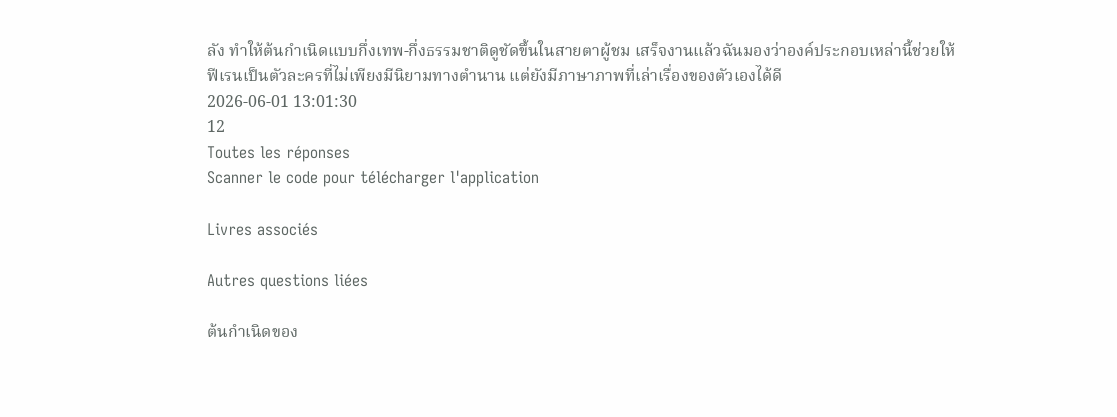ลัง ทำให้ต้นกำเนิดแบบกึ่งเทพ-กึ่งธรรมชาติดูชัดขึ้นในสายตาผู้ชม เสร็จงานแล้วฉันมองว่าองค์ประกอบเหล่านี้ช่วยให้ฟีเรนเป็นตัวละครที่ไม่เพียงมีนิยามทางตำนาน แต่ยังมีภาษาภาพที่เล่าเรื่องของตัวเองได้ดี
2026-06-01 13:01:30
12
Toutes les réponses
Scanner le code pour télécharger l'application

Livres associés

Autres questions liées

ต้นกำเนิดของ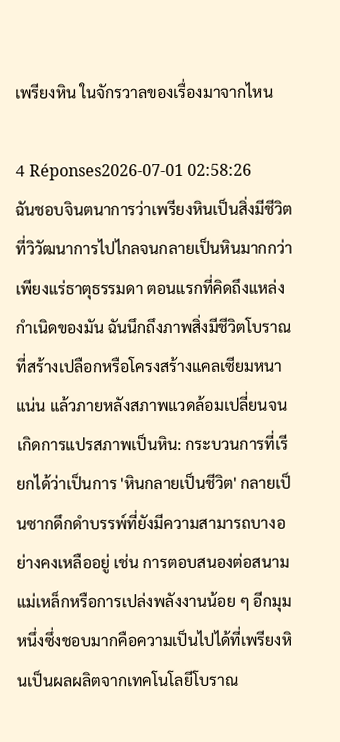เพรียงหิน ในจักรวาลของเรื่องมาจากไหน

4 Réponses2026-07-01 02:58:26
ฉันชอบจินตนาการว่าเพรียงหินเป็นสิ่งมีชีวิตที่วิวัฒนาการไปไกลจนกลายเป็นหินมากกว่าเพียงแร่ธาตุธรรมดา ตอนแรกที่คิดถึงแหล่งกำเนิดของมัน ฉันนึกถึงภาพสิ่งมีชีวิตโบราณที่สร้างเปลือกหรือโครงสร้างแคลเซียมหนาแน่น แล้วภายหลังสภาพแวดล้อมเปลี่ยนจนเกิดการแปรสภาพเป็นหิน: กระบวนการที่เรียกได้ว่าเป็นการ 'หินกลายเป็นชีวิต' กลายเป็นซากดึกดำบรรพ์ที่ยังมีความสามารถบางอย่างคงเหลืออยู่ เช่น การตอบสนองต่อสนามแม่เหล็กหรือการเปล่งพลังงานน้อย ๆ อีกมุมหนึ่งซึ่งชอบมากคือความเป็นไปได้ที่เพรียงหินเป็นผลผลิตจากเทคโนโลยีโบราณ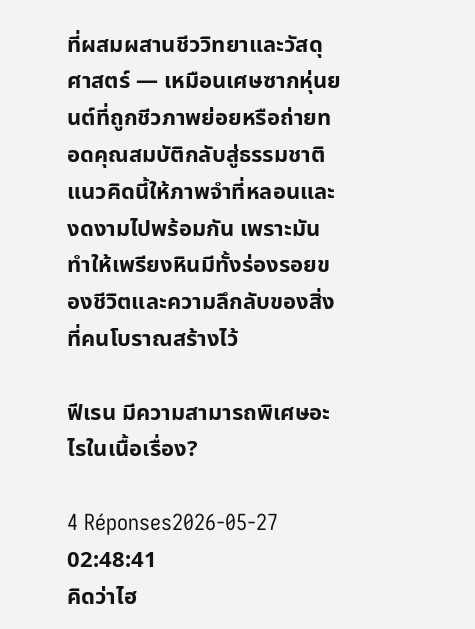ที่ผสมผสานชีววิทยาและวัสดุศาสตร์ — เหมือนเศษซากหุ่นยนต์ที่ถูกชีวภาพย่อยหรือถ่ายทอดคุณสมบัติกลับสู่ธรรมชาติ แนวคิดนี้ให้ภาพจำที่หลอนและงดงามไปพร้อมกัน เพราะมันทำให้เพรียงหินมีทั้งร่องรอยของชีวิตและความลึกลับของสิ่งที่คนโบราณสร้างไว้

ฟีเรน มีความสามารถพิเศษอะไรในเนื้อเรื่อง?

4 Réponses2026-05-27 02:48:41
คิดว่าไฮ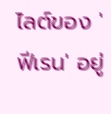ไลต์ของ 'ฟีเรน' อยู่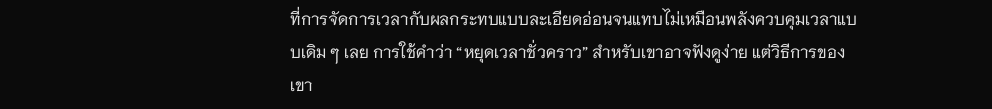ที่การจัดการเวลากับผลกระทบแบบละเอียดอ่อนจนแทบไม่เหมือนพลังควบคุมเวลาแบบเดิม ๆ เลย การใช้คำว่า “หยุดเวลาชั่วคราว” สำหรับเขาอาจฟังดูง่าย แต่วิธีการของเขา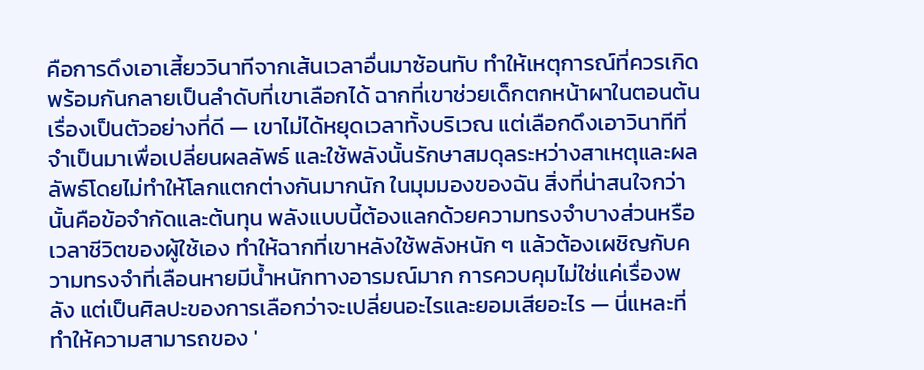คือการดึงเอาเสี้ยววินาทีจากเส้นเวลาอื่นมาซ้อนทับ ทำให้เหตุการณ์ที่ควรเกิดพร้อมกันกลายเป็นลำดับที่เขาเลือกได้ ฉากที่เขาช่วยเด็กตกหน้าผาในตอนต้นเรื่องเป็นตัวอย่างที่ดี — เขาไม่ได้หยุดเวลาทั้งบริเวณ แต่เลือกดึงเอาวินาทีที่จำเป็นมาเพื่อเปลี่ยนผลลัพธ์ และใช้พลังนั้นรักษาสมดุลระหว่างสาเหตุและผลลัพธ์โดยไม่ทำให้โลกแตกต่างกันมากนัก ในมุมมองของฉัน สิ่งที่น่าสนใจกว่านั้นคือข้อจำกัดและต้นทุน พลังแบบนี้ต้องแลกด้วยความทรงจำบางส่วนหรือเวลาชีวิตของผู้ใช้เอง ทำให้ฉากที่เขาหลังใช้พลังหนัก ๆ แล้วต้องเผชิญกับความทรงจำที่เลือนหายมีน้ำหนักทางอารมณ์มาก การควบคุมไม่ใช่แค่เรื่องพลัง แต่เป็นศิลปะของการเลือกว่าจะเปลี่ยนอะไรและยอมเสียอะไร — นี่แหละที่ทำให้ความสามารถของ '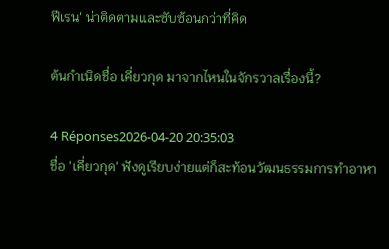ฟีเรน' น่าติดตามและซับซ้อนกว่าที่คิด

ต้นกำเนิดชื่อ เคี่ยวกุด มาจากไหนในจักรวาลเรื่องนี้?

4 Réponses2026-04-20 20:35:03
ชื่อ 'เคี่ยวกุด' ฟังดูเรียบง่ายแต่ก็สะท้อนวัฒนธรรมการทำอาหา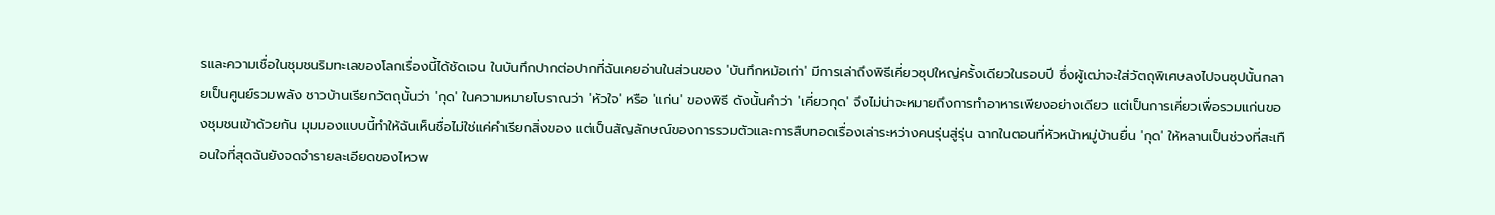รและความเชื่อในชุมชนริมทะเลของโลกเรื่องนี้ได้ชัดเจน ในบันทึกปากต่อปากที่ฉันเคยอ่านในส่วนของ 'บันทึกหม้อเก่า' มีการเล่าถึงพิธีเคี่ยวซุปใหญ่ครั้งเดียวในรอบปี ซึ่งผู้เฒ่าจะใส่วัตถุพิเศษลงไปจนซุปนั้นกลายเป็นศูนย์รวมพลัง ชาวบ้านเรียกวัตถุนั้นว่า 'กุด' ในความหมายโบราณว่า 'หัวใจ' หรือ 'แก่น' ของพิธี ดังนั้นคำว่า 'เคี่ยวกุด' จึงไม่น่าจะหมายถึงการทำอาหารเพียงอย่างเดียว แต่เป็นการเคี่ยวเพื่อรวมแก่นของชุมชนเข้าด้วยกัน มุมมองแบบนี้ทำให้ฉันเห็นชื่อไม่ใช่แค่คำเรียกสิ่งของ แต่เป็นสัญลักษณ์ของการรวมตัวและการสืบทอดเรื่องเล่าระหว่างคนรุ่นสู่รุ่น ฉากในตอนที่หัวหน้าหมู่บ้านยื่น 'กุด' ให้หลานเป็นช่วงที่สะเทือนใจที่สุดฉันยังจดจำรายละเอียดของไหวพ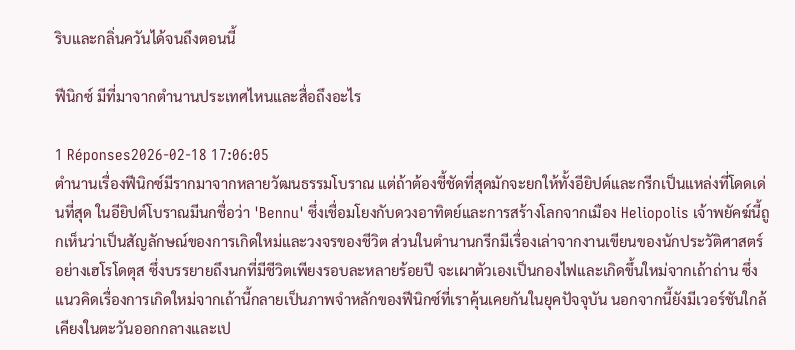ริบและกลิ่นควันได้จนถึงตอนนี้

ฟีนิกซ์ มีที่มาจากตำนานประเทศไหนและสื่อถึงอะไร

1 Réponses2026-02-18 17:06:05
ตำนานเรื่องฟีนิกซ์มีรากมาจากหลายวัฒนธรรมโบราณ แต่ถ้าต้องชี้ชัดที่สุดมักจะยกให้ทั้งอียิปต์และกรีกเป็นแหล่งที่โดดเด่นที่สุด ในอียิปต์โบราณมีนกชื่อว่า 'Bennu' ซึ่งเชื่อมโยงกับดวงอาทิตย์และการสร้างโลกจากเมือง Heliopolis เจ้าพยัคฆ์นี้ถูกเห็นว่าเป็นสัญลักษณ์ของการเกิดใหม่และวงจรของชีวิต ส่วนในตำนานกรีกมีเรื่องเล่าจากงานเขียนของนักประวัติศาสตร์อย่างเฮโรโดตุส ซึ่งบรรยายถึงนกที่มีชีวิตเพียงรอบละหลายร้อยปี จะเผาตัวเองเป็นกองไฟและเกิดขึ้นใหม่จากเถ้าถ่าน ซึ่งแนวคิดเรื่องการเกิดใหม่จากเถ้านี้กลายเป็นภาพจำหลักของฟีนิกซ์ที่เราคุ้นเคยกันในยุคปัจจุบัน นอกจากนี้ยังมีเวอร์ชันใกล้เคียงในตะวันออกกลางและเป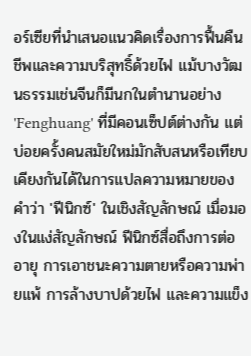อร์เซียที่นำเสนอแนวคิดเรื่องการฟื้นคืนชีพและความบริสุทธิ์ด้วยไฟ แม้บางวัฒนธรรมเช่นจีนก็มีนกในตำนานอย่าง 'Fenghuang' ที่มีคอนเซ็ปต์ต่างกัน แต่บ่อยครั้งคนสมัยใหม่มักสับสนหรือเทียบเคียงกันได้ในการแปลความหมายของคำว่า 'ฟีนิกซ์' ในเชิงสัญลักษณ์ เมื่อมองในแง่สัญลักษณ์ ฟีนิกซ์สื่อถึงการต่ออายุ การเอาชนะความตายหรือความพ่ายแพ้ การล้างบาปด้วยไฟ และความแข็ง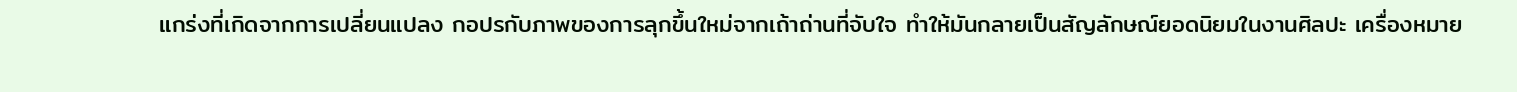แกร่งที่เกิดจากการเปลี่ยนแปลง กอปรกับภาพของการลุกขึ้นใหม่จากเถ้าถ่านที่จับใจ ทำให้มันกลายเป็นสัญลักษณ์ยอดนิยมในงานศิลปะ เครื่องหมาย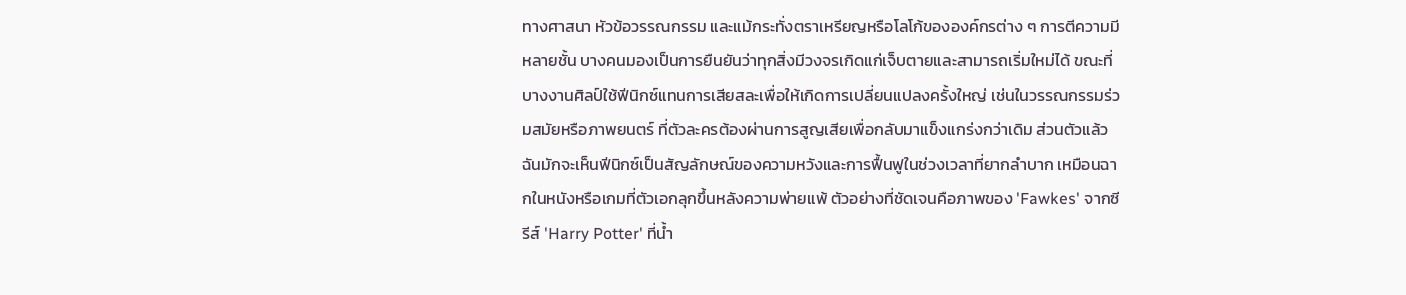ทางศาสนา หัวข้อวรรณกรรม และแม้กระทั่งตราเหรียญหรือโลโก้ขององค์กรต่าง ๆ การตีความมีหลายชั้น บางคนมองเป็นการยืนยันว่าทุกสิ่งมีวงจรเกิดแก่เจ็บตายและสามารถเริ่มใหม่ได้ ขณะที่บางงานศิลป์ใช้ฟีนิกซ์แทนการเสียสละเพื่อให้เกิดการเปลี่ยนแปลงครั้งใหญ่ เช่นในวรรณกรรมร่วมสมัยหรือภาพยนตร์ ที่ตัวละครต้องผ่านการสูญเสียเพื่อกลับมาแข็งแกร่งกว่าเดิม ส่วนตัวแล้วฉันมักจะเห็นฟีนิกซ์เป็นสัญลักษณ์ของความหวังและการฟื้นฟูในช่วงเวลาที่ยากลำบาก เหมือนฉากในหนังหรือเกมที่ตัวเอกลุกขึ้นหลังความพ่ายแพ้ ตัวอย่างที่ชัดเจนคือภาพของ 'Fawkes' จากซีรีส์ 'Harry Potter' ที่น้ำ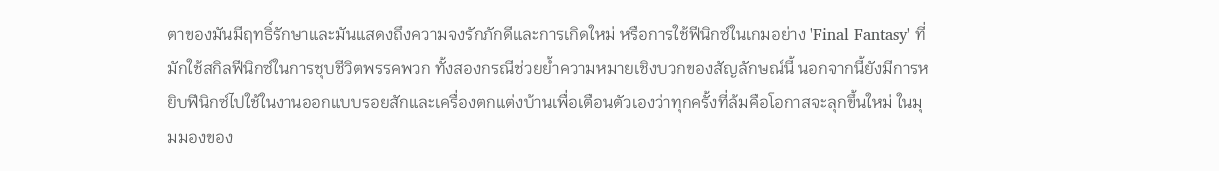ตาของมันมีฤทธิ์รักษาและมันแสดงถึงความจงรักภักดีและการเกิดใหม่ หรือการใช้ฟีนิกซ์ในเกมอย่าง 'Final Fantasy' ที่มักใช้สกิลฟีนิกซ์ในการชุบชีวิตพรรคพวก ทั้งสองกรณีช่วยย้ำความหมายเชิงบวกของสัญลักษณ์นี้ นอกจากนี้ยังมีการหยิบฟีนิกซ์ไปใช้ในงานออกแบบรอยสักและเครื่องตกแต่งบ้านเพื่อเตือนตัวเองว่าทุกครั้งที่ล้มคือโอกาสจะลุกขึ้นใหม่ ในมุมมองของ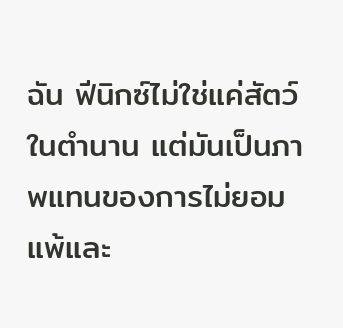ฉัน ฟีนิกซ์ไม่ใช่แค่สัตว์ในตำนาน แต่มันเป็นภาพแทนของการไม่ยอมแพ้และ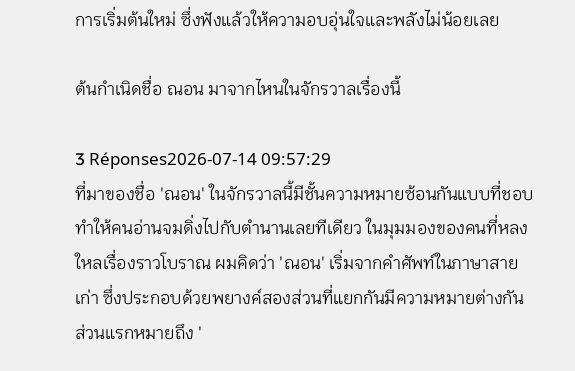การเริ่มต้นใหม่ ซึ่งฟังแล้วให้ความอบอุ่นใจและพลังไม่น้อยเลย

ต้นกำเนิดชื่อ ณอน มาจากไหนในจักรวาลเรื่องนี้

3 Réponses2026-07-14 09:57:29
ที่มาของชื่อ 'ณอน' ในจักรวาลนี้มีชั้นความหมายซ้อนกันแบบที่ชอบทำให้คนอ่านจมดิ่งไปกับตำนานเลยทีเดียว ในมุมมองของคนที่หลงใหลเรื่องราวโบราณ ผมคิดว่า 'ณอน' เริ่มจากคำศัพท์ในภาษาสายเก่า ซึ่งประกอบด้วยพยางค์สองส่วนที่แยกกันมีความหมายต่างกัน ส่วนแรกหมายถึง '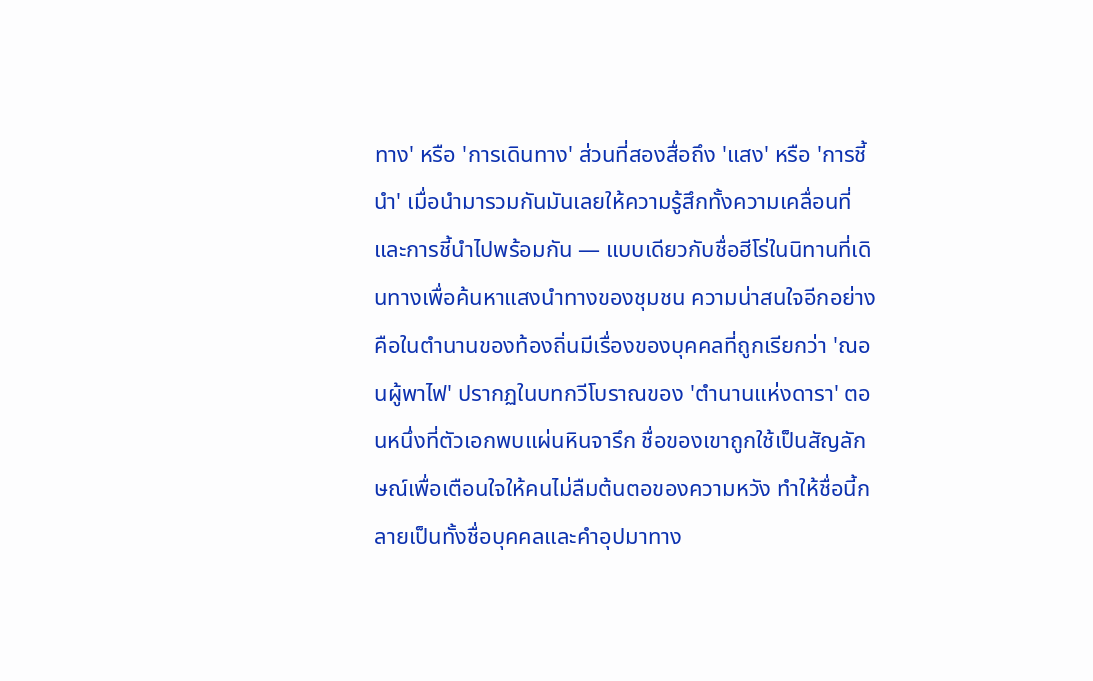ทาง' หรือ 'การเดินทาง' ส่วนที่สองสื่อถึง 'แสง' หรือ 'การชี้นำ' เมื่อนำมารวมกันมันเลยให้ความรู้สึกทั้งความเคลื่อนที่และการชี้นำไปพร้อมกัน — แบบเดียวกับชื่อฮีโร่ในนิทานที่เดินทางเพื่อค้นหาแสงนำทางของชุมชน ความน่าสนใจอีกอย่างคือในตำนานของท้องถิ่นมีเรื่องของบุคคลที่ถูกเรียกว่า 'ณอนผู้พาไฟ' ปรากฏในบทกวีโบราณของ 'ตำนานแห่งดารา' ตอนหนึ่งที่ตัวเอกพบแผ่นหินจารึก ชื่อของเขาถูกใช้เป็นสัญลักษณ์เพื่อเตือนใจให้คนไม่ลืมต้นตอของความหวัง ทำให้ชื่อนี้กลายเป็นทั้งชื่อบุคคลและคำอุปมาทาง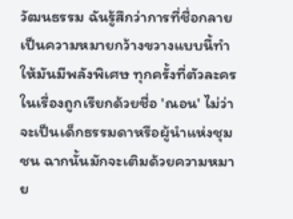วัฒนธรรม ฉันรู้สึกว่าการที่ชื่อกลายเป็นความหมายกว้างขวางแบบนี้ทำให้มันมีพลังพิเศษ ทุกครั้งที่ตัวละครในเรื่องถูกเรียกด้วยชื่อ 'ณอน' ไม่ว่าจะเป็นเด็กธรรมดาหรือผู้นำแห่งชุมชน ฉากนั้นมักจะเติมด้วยความหมาย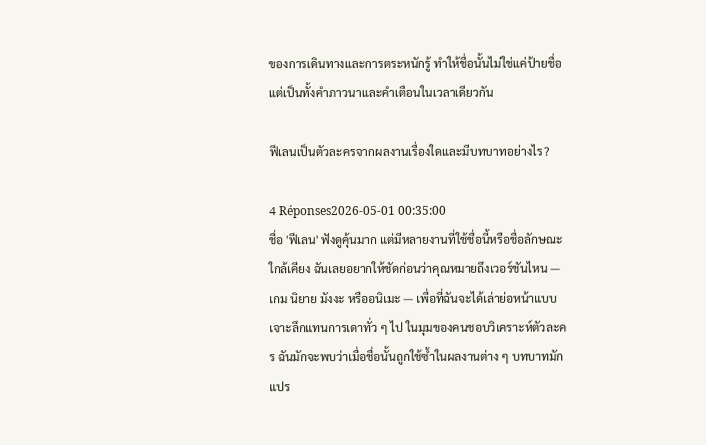ของการเดินทางและการตระหนักรู้ ทำให้ชื่อนั้นไม่ใช่แค่ป้ายชื่อ แต่เป็นทั้งคำภาวนาและคำเตือนในเวลาเดียวกัน

ฟีเลนเป็นตัวละครจากผลงานเรื่องใดและมีบทบาทอย่างไร?

4 Réponses2026-05-01 00:35:00
ชื่อ 'ฟีเลน' ฟังดูคุ้นมาก แต่มีหลายงานที่ใช้ชื่อนี้หรือชื่อลักษณะใกล้เคียง ฉันเลยอยากให้ชัดก่อนว่าคุณหมายถึงเวอร์ชันไหน — เกม นิยาย มังงะ หรืออนิเมะ — เพื่อที่ฉันจะได้เล่าย่อหน้าแบบเจาะลึกแทนการเดาทั่ว ๆ ไป ในมุมของคนชอบวิเคราะห์ตัวละคร ฉันมักจะพบว่าเมื่อชื่อนั้นถูกใช้ซ้ำในผลงานต่าง ๆ บทบาทมักแปร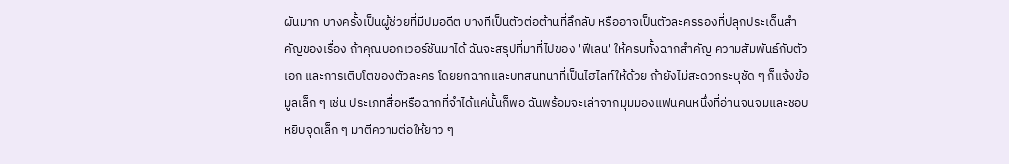ผันมาก บางครั้งเป็นผู้ช่วยที่มีปมอดีต บางทีเป็นตัวต่อต้านที่ลึกลับ หรืออาจเป็นตัวละครรองที่ปลุกประเด็นสำคัญของเรื่อง ถ้าคุณบอกเวอร์ชันมาได้ ฉันจะสรุปที่มาที่ไปของ 'ฟีเลน' ให้ครบทั้งฉากสำคัญ ความสัมพันธ์กับตัวเอก และการเติบโตของตัวละคร โดยยกฉากและบทสนทนาที่เป็นไฮไลท์ให้ด้วย ถ้ายังไม่สะดวกระบุชัด ๆ ก็แจ้งข้อมูลเล็ก ๆ เช่น ประเภทสื่อหรือฉากที่จำได้แค่นั้นก็พอ ฉันพร้อมจะเล่าจากมุมมองแฟนคนหนึ่งที่อ่านจนจมและชอบหยิบจุดเล็ก ๆ มาตีความต่อให้ยาว ๆ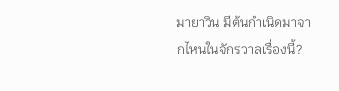มายาวิน มีต้นกำเนิดมาจากไหนในจักรวาลเรื่องนี้?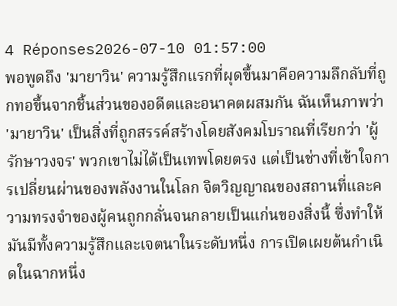4 Réponses2026-07-10 01:57:00
พอพูดถึง 'มายาวิน' ความรู้สึกแรกที่ผุดขึ้นมาคือความลึกลับที่ถูกทอขึ้นจากชิ้นส่วนของอดีตและอนาคตผสมกัน ฉันเห็นภาพว่า 'มายาวิน' เป็นสิ่งที่ถูกสรรค์สร้างโดยสังคมโบราณที่เรียกว่า 'ผู้รักษาวงจร' พวกเขาไม่ได้เป็นเทพโดยตรง แต่เป็นช่างที่เข้าใจการเปลี่ยนผ่านของพลังงานในโลก จิตวิญญาณของสถานที่และความทรงจำของผู้คนถูกกลั่นจนกลายเป็นแก่นของสิ่งนี้ ซึ่งทำให้มันมีทั้งความรู้สึกและเจตนาในระดับหนึ่ง การเปิดเผยต้นกำเนิดในฉากหนึ่ง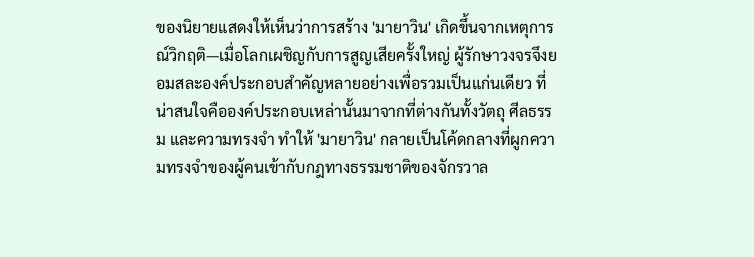ของนิยายแสดงให้เห็นว่าการสร้าง 'มายาวิน' เกิดขึ้นจากเหตุการณ์วิกฤติ—เมื่อโลกเผชิญกับการสูญเสียครั้งใหญ่ ผู้รักษาวงจรจึงยอมสละองค์ประกอบสำคัญหลายอย่างเพื่อรวมเป็นแก่นเดียว ที่น่าสนใจคือองค์ประกอบเหล่านั้นมาจากที่ต่างกันทั้งวัตถุ ศีลธรรม และความทรงจำ ทำให้ 'มายาวิน' กลายเป็นโค้ดกลางที่ผูกความทรงจำของผู้คนเข้ากับกฎทางธรรมชาติของจักรวาล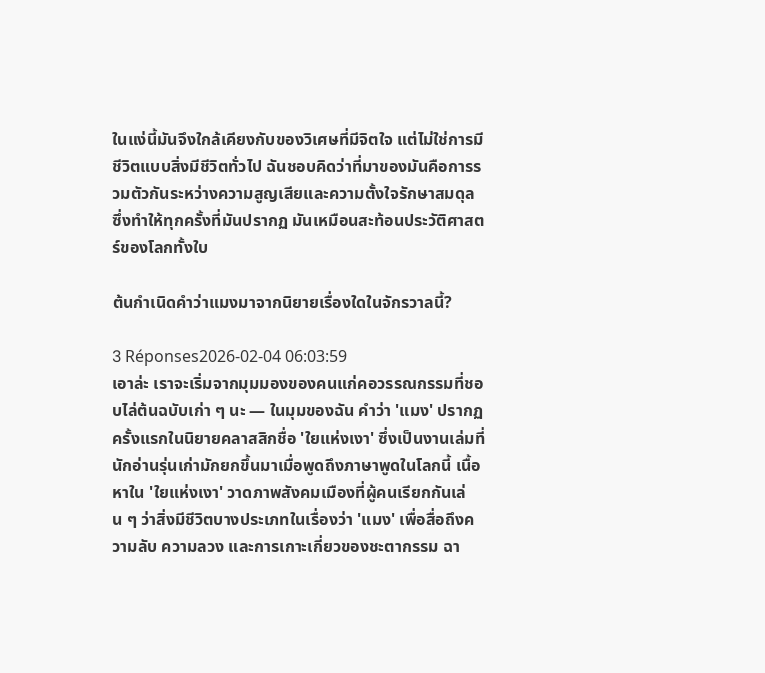ในแง่นี้มันจึงใกล้เคียงกับของวิเศษที่มีจิตใจ แต่ไม่ใช่การมีชีวิตแบบสิ่งมีชีวิตทั่วไป ฉันชอบคิดว่าที่มาของมันคือการรวมตัวกันระหว่างความสูญเสียและความตั้งใจรักษาสมดุล ซึ่งทำให้ทุกครั้งที่มันปรากฏ มันเหมือนสะท้อนประวัติศาสตร์ของโลกทั้งใบ

ต้นกำเนิดคำว่าแมงมาจากนิยายเรื่องใดในจักรวาลนี้?

3 Réponses2026-02-04 06:03:59
เอาล่ะ เราจะเริ่มจากมุมมองของคนแก่คอวรรณกรรมที่ชอบไล่ต้นฉบับเก่า ๆ นะ — ในมุมของฉัน คำว่า 'แมง' ปรากฏครั้งแรกในนิยายคลาสสิกชื่อ 'ใยแห่งเงา' ซึ่งเป็นงานเล่มที่นักอ่านรุ่นเก่ามักยกขึ้นมาเมื่อพูดถึงภาษาพูดในโลกนี้ เนื้อหาใน 'ใยแห่งเงา' วาดภาพสังคมเมืองที่ผู้คนเรียกกันเล่น ๆ ว่าสิ่งมีชีวิตบางประเภทในเรื่องว่า 'แมง' เพื่อสื่อถึงความลับ ความลวง และการเกาะเกี่ยวของชะตากรรม ฉา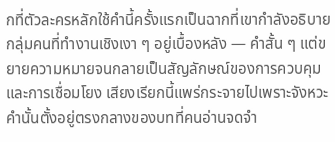กที่ตัวละครหลักใช้คำนี้ครั้งแรกเป็นฉากที่เขากำลังอธิบายกลุ่มคนที่ทำงานเชิงเงา ๆ อยู่เบื้องหลัง — คำสั้น ๆ แต่ขยายความหมายจนกลายเป็นสัญลักษณ์ของการควบคุมและการเชื่อมโยง เสียงเรียกนี้แพร่กระจายไปเพราะจังหวะคำนั้นตั้งอยู่ตรงกลางของบทที่คนอ่านจดจำ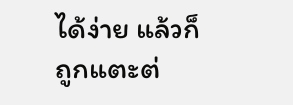ได้ง่าย แล้วก็ถูกแตะต่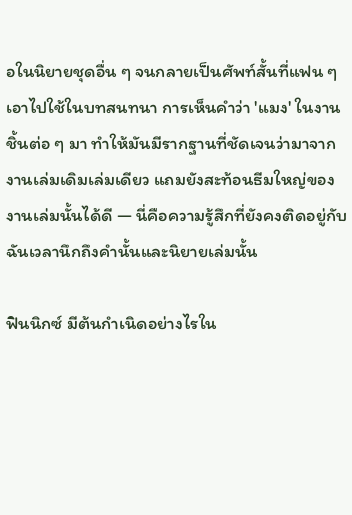อในนิยายชุดอื่น ๆ จนกลายเป็นศัพท์สั้นที่แฟน ๆ เอาไปใช้ในบทสนทนา การเห็นคำว่า 'แมง' ในงานชิ้นต่อ ๆ มา ทำให้มันมีรากฐานที่ชัดเจนว่ามาจากงานเล่มเดิมเล่มเดียว แถมยังสะท้อนธีมใหญ่ของงานเล่มนั้นได้ดี — นี่คือความรู้สึกที่ยังคงติดอยู่กับฉันเวลานึกถึงคำนั้นและนิยายเล่มนั้น

ฟินนิกซ์ มีต้นกำเนิดอย่างไรใน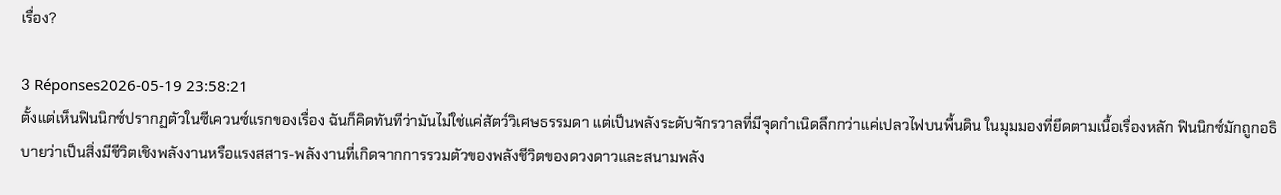เรื่อง?

3 Réponses2026-05-19 23:58:21
ตั้งแต่เห็นฟินนิกซ์ปรากฏตัวในซีเควนซ์แรกของเรื่อง ฉันก็คิดทันทีว่ามันไม่ใช่แค่สัตว์วิเศษธรรมดา แต่เป็นพลังระดับจักรวาลที่มีจุดกำเนิดลึกกว่าแค่เปลวไฟบนพื้นดิน ในมุมมองที่ยึดตามเนื้อเรื่องหลัก ฟินนิกซ์มักถูกอธิบายว่าเป็นสิ่งมีชีวิตเชิงพลังงานหรือแรงสสาร-พลังงานที่เกิดจากการรวมตัวของพลังชีวิตของดวงดาวและสนามพลัง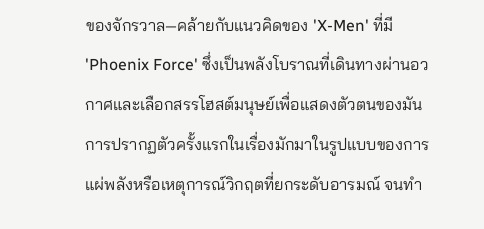ของจักรวาล—คล้ายกับแนวคิดของ 'X-Men' ที่มี 'Phoenix Force' ซึ่งเป็นพลังโบราณที่เดินทางผ่านอวกาศและเลือกสรรโฮสต์มนุษย์เพื่อแสดงตัวตนของมัน การปรากฏตัวครั้งแรกในเรื่องมักมาในรูปแบบของการแผ่พลังหรือเหตุการณ์วิกฤตที่ยกระดับอารมณ์ จนทำ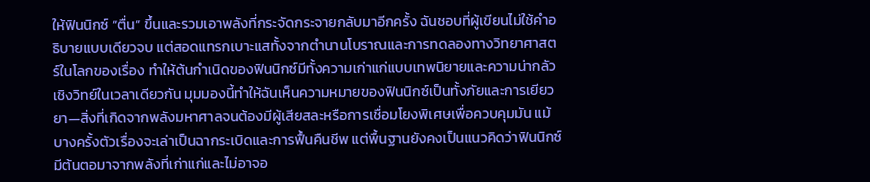ให้ฟินนิกซ์ “ตื่น” ขึ้นและรวมเอาพลังที่กระจัดกระจายกลับมาอีกครั้ง ฉันชอบที่ผู้เขียนไม่ใช้คำอธิบายแบบเดียวจบ แต่สอดแทรกเบาะแสทั้งจากตำนานโบราณและการทดลองทางวิทยาศาสตร์ในโลกของเรื่อง ทำให้ต้นกำเนิดของฟินนิกซ์มีทั้งความเก่าแก่แบบเทพนิยายและความน่ากลัวเชิงวิทย์ในเวลาเดียวกัน มุมมองนี้ทำให้ฉันเห็นความหมายของฟินนิกซ์เป็นทั้งภัยและการเยียวยา—สิ่งที่เกิดจากพลังมหาศาลจนต้องมีผู้เสียสละหรือการเชื่อมโยงพิเศษเพื่อควบคุมมัน แม้บางครั้งตัวเรื่องจะเล่าเป็นฉากระเบิดและการฟื้นคืนชีพ แต่พื้นฐานยังคงเป็นแนวคิดว่าฟินนิกซ์มีต้นตอมาจากพลังที่เก่าแก่และไม่อาจอ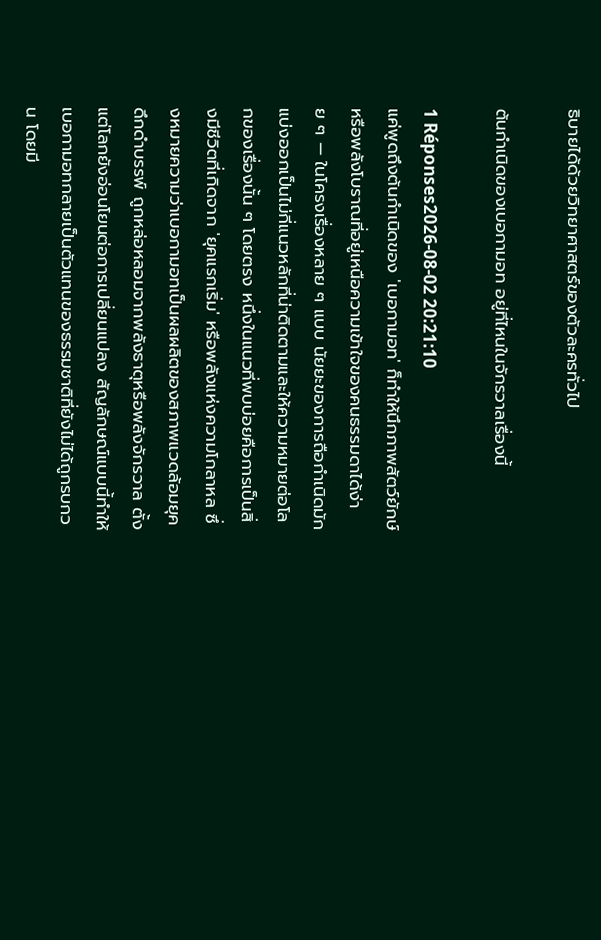ธิบายได้ด้วยวิทยาศาสตร์ของตัวละครทั่วไป

ต้นกำเนิดของเบอกามอท อยู่ที่ไหนในจักรวาลเรื่องนี้

1 Réponses2026-08-02 20:21:10
แค่พูดถึงต้นกำเนิดของ 'เบอกามอท' ก็ทำให้นึกภาพสัตว์ยักษ์หรือพลังโบราณที่อยู่เหนือความเข้าใจของคนธรรมดาได้ง่าย ๆ — ในโครงเรื่องหลาย ๆ แบบ นัยยะของการถือกำเนิดมักแบ่งออกเป็นไม่กี่แนวหลักที่น่าติดตามและให้ความหมายต่อโลกของเรื่องนั้น ๆ โดยตรง หนึ่งในแนวที่พบบ่อยคือการเป็นสิ่งมีชีวิตที่เกิดจาก 'ยุคแรกเริ่ม' หรือพลังแห่งความโกลาหล ซึ่งหมายความว่าเบอกามอทเป็นผลผลิตของสภาพแวดล้อมยุคดึกดำบรรพ์ ถูกหล่อหลอมจากพลังธาตุหรือพลังจักรวาล ตั้งแต่โลกยังอ่อนโยนต่อการเปลี่ยนแปลง สัญลักษณ์แบบนี้ทำให้เบอกามอทกลายเป็นตัวแทนของธรรมชาติที่ยังไม่ได้ถูกรบกวน โดยมี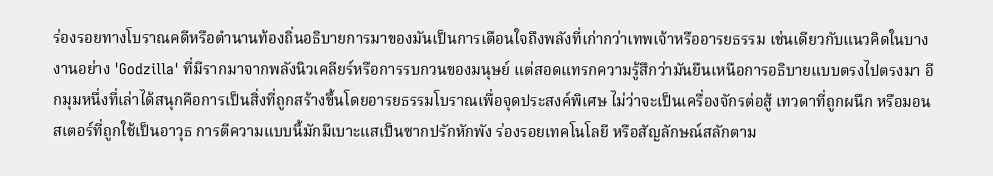ร่องรอยทางโบราณคดีหรือตำนานท้องถิ่นอธิบายการมาของมันเป็นการเตือนใจถึงพลังที่เก่ากว่าเทพเจ้าหรืออารยธรรม เช่นเดียวกับแนวคิดในบางงานอย่าง 'Godzilla' ที่มีรากมาจากพลังนิวเคลียร์หรือการรบกวนของมนุษย์ แต่สอดแทรกความรู้สึกว่ามันยืนเหนือการอธิบายแบบตรงไปตรงมา อีกมุมหนึ่งที่เล่าได้สนุกคือการเป็นสิ่งที่ถูกสร้างขึ้นโดยอารยธรรมโบราณเพื่อจุดประสงค์พิเศษ ไม่ว่าจะเป็นเครื่องจักรต่อสู้ เทวดาที่ถูกผนึก หรือมอนสเตอร์ที่ถูกใช้เป็นอาวุธ การตีความแบบนี้มักมีเบาะแสเป็นซากปรักหักพัง ร่องรอยเทคโนโลยี หรือสัญลักษณ์สลักตาม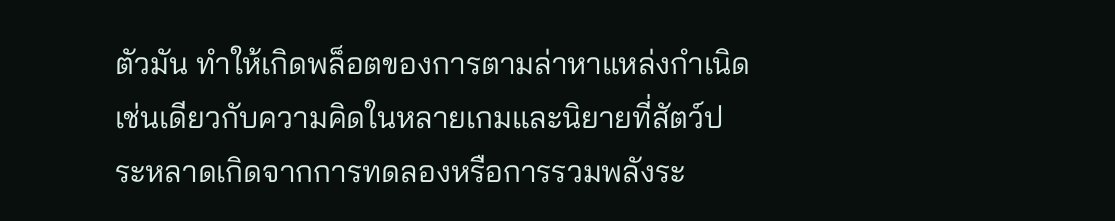ตัวมัน ทำให้เกิดพล็อตของการตามล่าหาแหล่งกำเนิด เช่นเดียวกับความคิดในหลายเกมและนิยายที่สัตว์ประหลาดเกิดจากการทดลองหรือการรวมพลังระ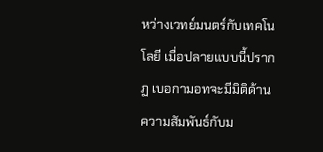หว่างเวทย์มนตร์กับเทคโนโลยี เมื่อปลายแบบนี้ปรากฏ เบอกามอทจะมีมิติด้านความสัมพันธ์กับม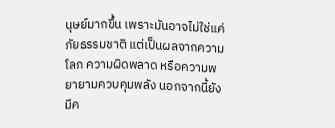นุษย์มากขึ้น เพราะมันอาจไม่ใช่แค่ภัยธรรมชาติ แต่เป็นผลจากความโลภ ความผิดพลาด หรือความพยายามควบคุมพลัง นอกจากนี้ยังมีค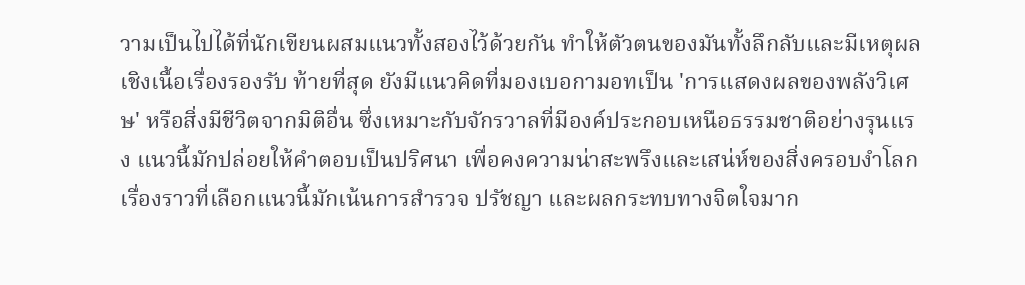วามเป็นไปได้ที่นักเขียนผสมแนวทั้งสองไว้ด้วยกัน ทำให้ตัวตนของมันทั้งลึกลับและมีเหตุผลเชิงเนื้อเรื่องรองรับ ท้ายที่สุด ยังมีแนวคิดที่มองเบอกามอทเป็น 'การแสดงผลของพลังวิเศษ' หรือสิ่งมีชีวิตจากมิติอื่น ซึ่งเหมาะกับจักรวาลที่มีองค์ประกอบเหนือธรรมชาติอย่างรุนแรง แนวนี้มักปล่อยให้คำตอบเป็นปริศนา เพื่อคงความน่าสะพรึงและเสน่ห์ของสิ่งครอบงำโลก เรื่องราวที่เลือกแนวนี้มักเน้นการสำรวจ ปรัชญา และผลกระทบทางจิตใจมาก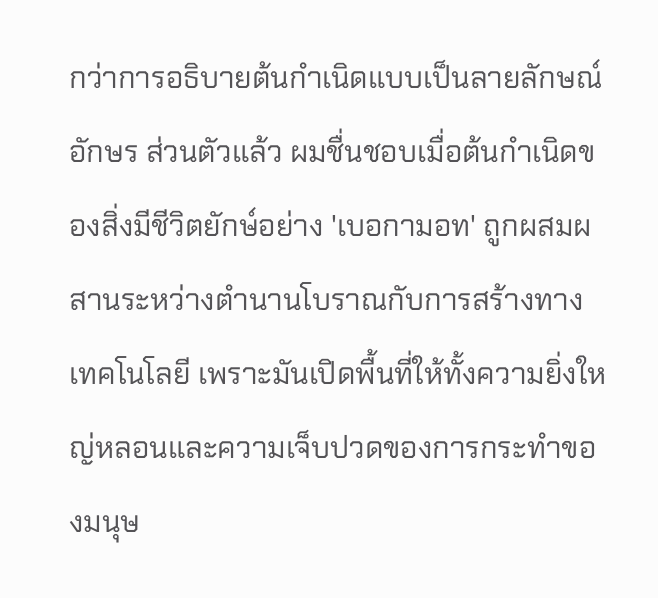กว่าการอธิบายต้นกำเนิดแบบเป็นลายลักษณ์อักษร ส่วนตัวแล้ว ผมชื่นชอบเมื่อต้นกำเนิดของสิ่งมีชีวิตยักษ์อย่าง 'เบอกามอท' ถูกผสมผสานระหว่างตำนานโบราณกับการสร้างทางเทคโนโลยี เพราะมันเปิดพื้นที่ให้ทั้งความยิ่งใหญ่หลอนและความเจ็บปวดของการกระทำของมนุษ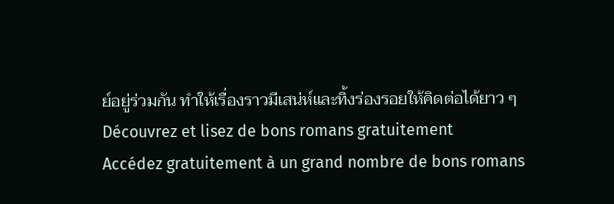ย์อยู่ร่วมกัน ทำให้เรื่องราวมีเสน่ห์และทิ้งร่องรอยให้คิดต่อได้ยาว ๆ
Découvrez et lisez de bons romans gratuitement
Accédez gratuitement à un grand nombre de bons romans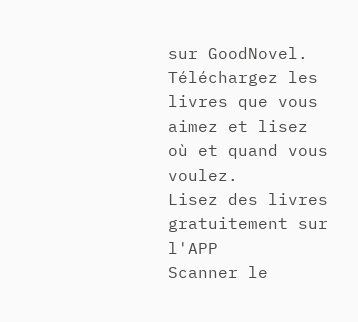sur GoodNovel. Téléchargez les livres que vous aimez et lisez où et quand vous voulez.
Lisez des livres gratuitement sur l'APP
Scanner le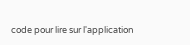code pour lire sur l'application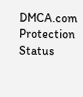DMCA.com Protection Status